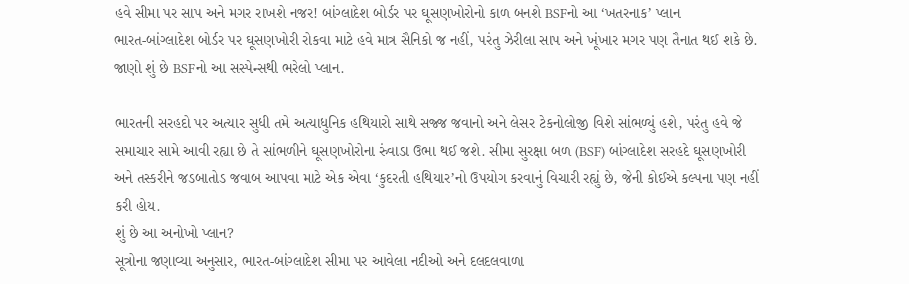હવે સીમા પર સાપ અને મગર રાખશે નજર! બાંગ્લાદેશ બોર્ડર પર ઘૂસણખોરોનો કાળ બનશે BSFનો આ ‘ખતરનાક’ પ્લાન
ભારત-બાંગ્લાદેશ બોર્ડર પર ઘૂસણખોરી રોકવા માટે હવે માત્ર સૈનિકો જ નહીં, પરંતુ ઝેરીલા સાપ અને ખૂંખાર મગર પણ તૈનાત થઈ શકે છે. જાણો શું છે BSFનો આ સસ્પેન્સથી ભરેલો પ્લાન.

ભારતની સરહદો પર અત્યાર સુધી તમે અત્યાધુનિક હથિયારો સાથે સજ્જ જવાનો અને લેસર ટેકનોલોજી વિશે સાંભળ્યું હશે, પરંતુ હવે જે સમાચાર સામે આવી રહ્યા છે તે સાંભળીને ઘૂસણખોરોના રુંવાડા ઉભા થઈ જશે. સીમા સુરક્ષા બળ (BSF) બાંગ્લાદેશ સરહદે ઘૂસણખોરી અને તસ્કરીને જડબાતોડ જવાબ આપવા માટે એક એવા ‘કુદરતી હથિયાર’નો ઉપયોગ કરવાનું વિચારી રહ્યું છે, જેની કોઈએ કલ્પના પણ નહીં કરી હોય.
શું છે આ અનોખો પ્લાન?
સૂત્રોના જણાવ્યા અનુસાર, ભારત-બાંગ્લાદેશ સીમા પર આવેલા નદીઓ અને દલદલવાળા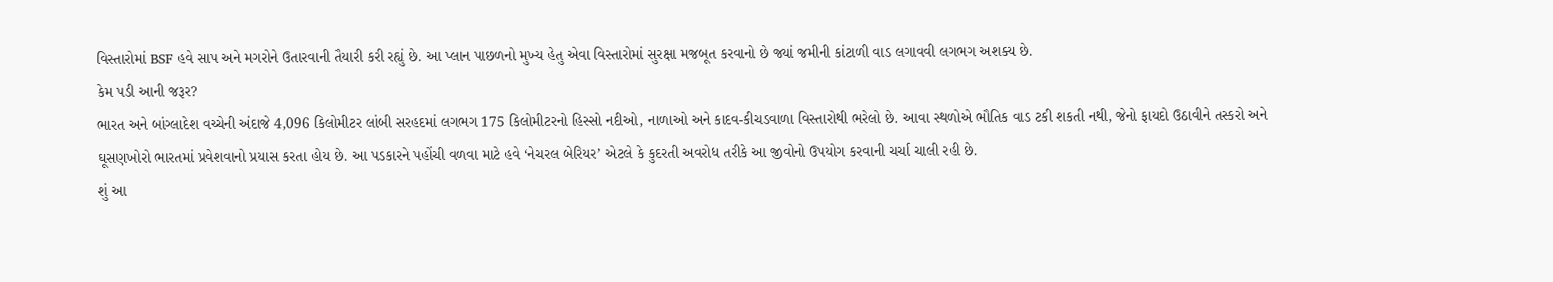વિસ્તારોમાં BSF હવે સાપ અને મગરોને ઉતારવાની તૈયારી કરી રહ્યું છે. આ પ્લાન પાછળનો મુખ્ય હેતુ એવા વિસ્તારોમાં સુરક્ષા મજબૂત કરવાનો છે જ્યાં જમીની કાંટાળી વાડ લગાવવી લગભગ અશક્ય છે.
કેમ પડી આની જરૂર?
ભારત અને બાંગ્લાદેશ વચ્ચેની અંદાજે 4,096 કિલોમીટર લાંબી સરહદમાં લગભગ 175 કિલોમીટરનો હિસ્સો નદીઓ, નાળાઓ અને કાદવ-કીચડવાળા વિસ્તારોથી ભરેલો છે. આવા સ્થળોએ ભૌતિક વાડ ટકી શકતી નથી, જેનો ફાયદો ઉઠાવીને તસ્કરો અને ઘૂસણખોરો ભારતમાં પ્રવેશવાનો પ્રયાસ કરતા હોય છે. આ પડકારને પહોંચી વળવા માટે હવે ‘નેચરલ બેરિયર’ એટલે કે કુદરતી અવરોધ તરીકે આ જીવોનો ઉપયોગ કરવાની ચર્ચા ચાલી રહી છે.
શું આ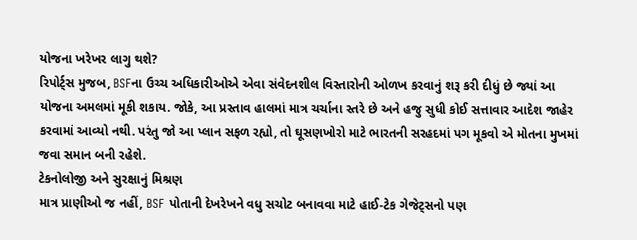યોજના ખરેખર લાગુ થશે?
રિપોર્ટ્સ મુજબ, BSFના ઉચ્ચ અધિકારીઓએ એવા સંવેદનશીલ વિસ્તારોની ઓળખ કરવાનું શરૂ કરી દીધું છે જ્યાં આ યોજના અમલમાં મૂકી શકાય. જોકે, આ પ્રસ્તાવ હાલમાં માત્ર ચર્ચાના સ્તરે છે અને હજુ સુધી કોઈ સત્તાવાર આદેશ જાહેર કરવામાં આવ્યો નથી. પરંતુ જો આ પ્લાન સફળ રહ્યો, તો ઘૂસણખોરો માટે ભારતની સરહદમાં પગ મૂકવો એ મોતના મુખમાં જવા સમાન બની રહેશે.
ટેકનોલોજી અને સુરક્ષાનું મિશ્રણ
માત્ર પ્રાણીઓ જ નહીં, BSF પોતાની દેખરેખને વધુ સચોટ બનાવવા માટે હાઈ-ટેક ગેજેટ્સનો પણ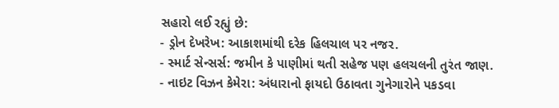સહારો લઈ રહ્યું છે:
- ડ્રોન દેખરેખ: આકાશમાંથી દરેક હિલચાલ પર નજર.
- સ્માર્ટ સેન્સર્સ: જમીન કે પાણીમાં થતી સહેજ પણ હલચલની તુરંત જાણ.
- નાઇટ વિઝન કેમેરા: અંધારાનો ફાયદો ઉઠાવતા ગુનેગારોને પકડવા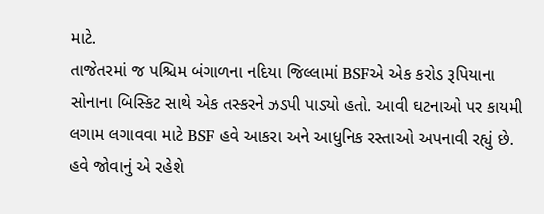માટે.
તાજેતરમાં જ પશ્ચિમ બંગાળના નદિયા જિલ્લામાં BSFએ એક કરોડ રૂપિયાના સોનાના બિસ્કિટ સાથે એક તસ્કરને ઝડપી પાડ્યો હતો. આવી ઘટનાઓ પર કાયમી લગામ લગાવવા માટે BSF હવે આકરા અને આધુનિક રસ્તાઓ અપનાવી રહ્યું છે.
હવે જોવાનું એ રહેશે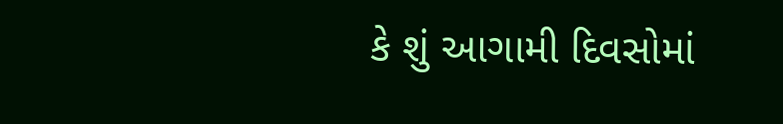કે શું આગામી દિવસોમાં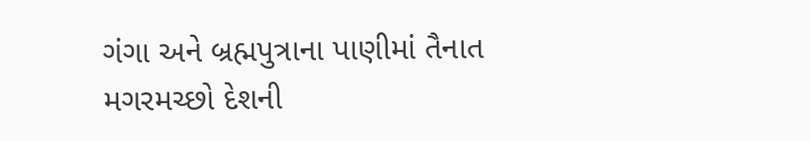ગંગા અને બ્રહ્મપુત્રાના પાણીમાં તૈનાત મગરમચ્છો દેશની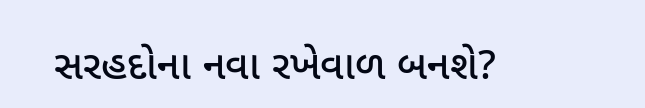સરહદોના નવા રખેવાળ બનશે?